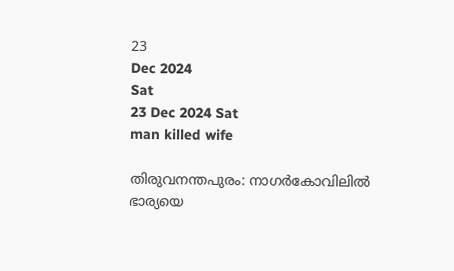23
Dec 2024
Sat
23 Dec 2024 Sat
man killed wife

തിരുവനന്തപുരം: നാഗര്‍കോവിലില്‍ ഭാര്യയെ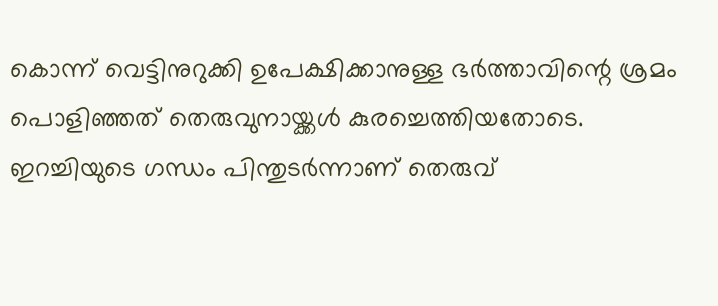കൊന്ന് വെട്ടിനുറുക്കി ഉപേക്ഷിക്കാനുള്ള ഭര്‍ത്താവിന്റെ ശ്രമം പൊളിഞ്ഞത് തെരുവുനായ്ക്കള്‍ കുരച്ചെത്തിയതോടെ. ഇറച്ചിയുടെ ഗന്ധം പിന്തുടര്‍ന്നാണ് തെരുവ്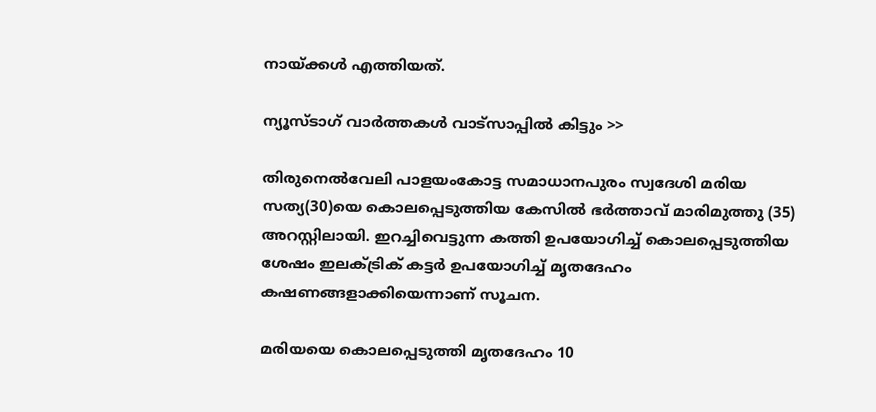നായ്ക്കള്‍ എത്തിയത്.

ന്യൂസ്ടാഗ് വാര്‍ത്തകള്‍ വാട്‌സാപ്പില്‍ കിട്ടും >>

തിരുനെല്‍വേലി പാളയംകോട്ട സമാധാനപുരം സ്വദേശി മരിയ സത്യ(30)യെ കൊലപ്പെടുത്തിയ കേസില്‍ ഭര്‍ത്താവ് മാരിമുത്തു (35) അറസ്റ്റിലായി. ഇറച്ചിവെട്ടുന്ന കത്തി ഉപയോഗിച്ച് കൊലപ്പെടുത്തിയ ശേഷം ഇലക്ട്രിക് കട്ടര്‍ ഉപയോഗിച്ച് മൃതദേഹം കഷണങ്ങളാക്കിയെന്നാണ് സൂചന.

മരിയയെ കൊലപ്പെടുത്തി മൃതദേഹം 10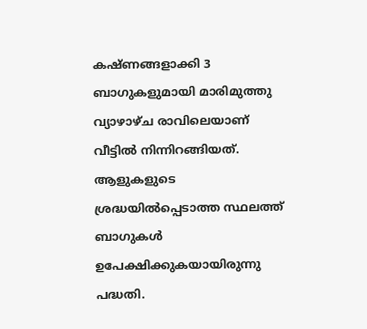കഷ്ണങ്ങളാക്കി 3 ബാഗുകളുമായി മാരിമുത്തു വ്യാഴാഴ്ച രാവിലെയാണ് വീട്ടില്‍ നിന്നിറങ്ങിയത്. ആളുകളുടെ ശ്രദ്ധയില്‍പ്പെടാത്ത സ്ഥലത്ത് ബാഗുകള്‍ ഉപേക്ഷിക്കുകയായിരുന്നു പദ്ധതി.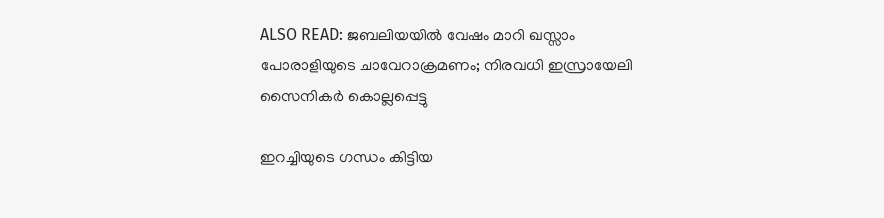ALSO READ: ജബലിയയില്‍ വേഷം മാറി ഖസ്സാം പോരാളിയുടെ ചാവേറാക്രമണം; നിരവധി ഇസ്രായേലി സൈനികര്‍ കൊല്ലപ്പെട്ടു

ഇറച്ചിയുടെ ഗന്ധം കിട്ടിയ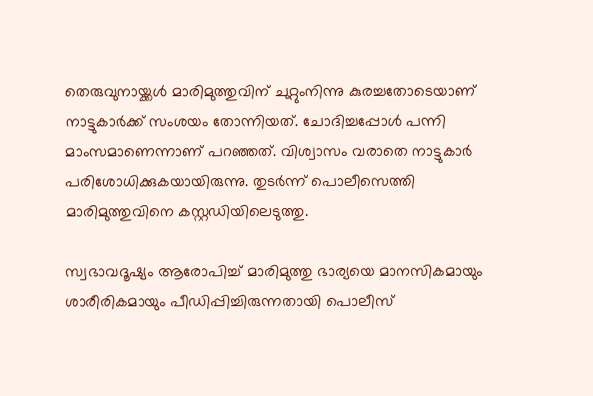തെരുവുനായ്ക്കള്‍ മാരിമുത്തുവിന് ചുറ്റുംനിന്നു കുരച്ചതോടെയാണ് നാട്ടുകാര്‍ക്ക് സംശയം തോന്നിയത്. ചോദിച്ചപ്പോള്‍ പന്നി മാംസമാണെന്നാണ് പറഞ്ഞത്. വിശ്വാസം വരാതെ നാട്ടുകാര്‍ പരിശോധിക്കുകയായിരുന്നു. തുടര്‍ന്ന് പൊലീസെത്തി മാരിമുത്തുവിനെ കസ്റ്റഡിയിലെടുത്തു.

സ്വഭാവദൂഷ്യം ആരോപിച്ച് മാരിമുത്തു ഭാര്യയെ മാനസികമായും ശാരീരികമായും പീഡിപ്പിച്ചിരുന്നതായി പൊലീസ്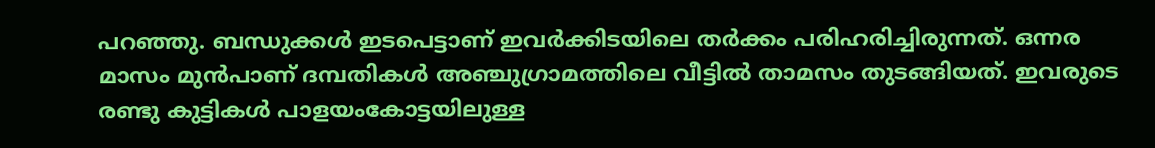പറഞ്ഞു. ബന്ധുക്കള്‍ ഇടപെട്ടാണ് ഇവര്‍ക്കിടയിലെ തര്‍ക്കം പരിഹരിച്ചിരുന്നത്. ഒന്നര മാസം മുന്‍പാണ് ദമ്പതികള്‍ അഞ്ചുഗ്രാമത്തിലെ വീട്ടില്‍ താമസം തുടങ്ങിയത്. ഇവരുടെ രണ്ടു കുട്ടികള്‍ പാളയംകോട്ടയിലുള്ള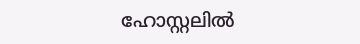ഹോസ്റ്റലില്‍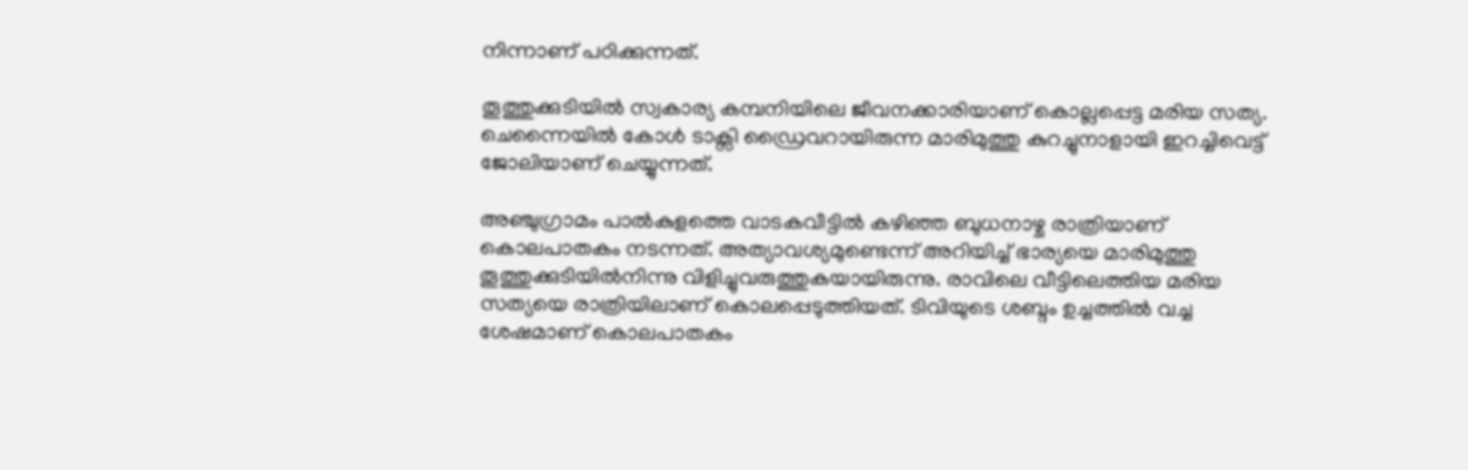നിന്നാണ് പഠിക്കുന്നത്.

തൂത്തുക്കുടിയില്‍ സ്വകാര്യ കമ്പനിയിലെ ജീവനക്കാരിയാണ് കൊല്ലപ്പെട്ട മരിയ സത്യ. ചെന്നൈയില്‍ കോള്‍ ടാക്സി ഡ്രൈവറായിരുന്ന മാരിമുത്തു കുറച്ചുനാളായി ഇറച്ചിവെട്ട് ജോലിയാണ് ചെയ്യുന്നത്.

അഞ്ചുഗ്രാമം പാല്‍കുളത്തെ വാടകവീട്ടില്‍ കഴിഞ്ഞ ബുധനാഴ്ച രാത്രിയാണ് കൊലപാതകം നടന്നത്. അത്യാവശ്യമുണ്ടെന്ന് അറിയിച്ച് ഭാര്യയെ മാരിമുത്തു തൂത്തുക്കുടിയില്‍നിന്നു വിളിച്ചുവരുത്തുകയായിരുന്നു. രാവിലെ വീട്ടിലെത്തിയ മരിയ സത്യയെ രാത്രിയിലാണ് കൊലപ്പെടുത്തിയത്. ടിവിയുടെ ശബ്ദം ഉച്ചത്തില്‍ വച്ച ശേഷമാണ് കൊലപാതകം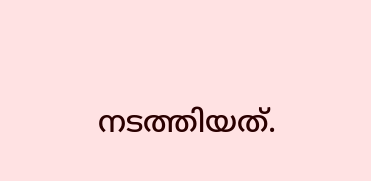നടത്തിയത്.